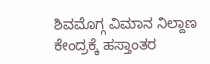ಶಿವಮೊಗ್ಗ ವಿಮಾನ ನಿಲ್ದಾಣ ಕೇಂದ್ರಕ್ಕೆ ಹಸ್ತಾಂತರ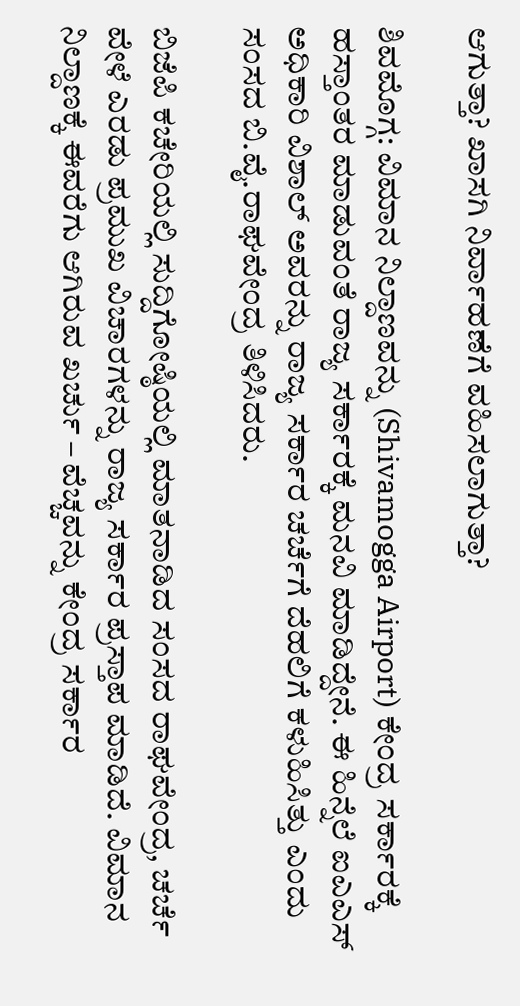ಆಗುತ್ತಾ? ಖಾಸಗಿ ನಿರ್ವಾಹಣೆಗೆ ವಹಿಸಲಾಗುತ್ತಾ?

ಶಿವಮೊಗ್ಗ: ವಿಮಾನ ನಿಲ್ದಾಣವನ್ನು (Shivamogga Airport) ಕೇಂದ್ರ ಸರ್ಕಾರಕ್ಕೆ ಹಸ್ತಾಂತರ ಮಾಡುವಂತೆ ರಾಜ್ಯ ಸರ್ಕಾರಕ್ಕೆ ಮನವಿ ಮಾಡಿದ್ದೇನೆ. ಈ ಹಿನ್ನೆಲೆ ಐಎಎಸ್‌ ಅಧಿಕಾರಿ ವಿಶಾಲ್‌ ಅವರನ್ನು ರಾಜ್ಯ ಸರ್ಕಾರ ಚರ್ಚೆಗೆ ದೆಹಲಿಗೆ ಕಳುಹಿಸಿತ್ತು ಎಂದು ಸಂಸದ ಬಿ.ವೈ.ರಾಘವೇಂದ್ರ ತಿಳಿಸಿದರು.

ಬಿಜೆಪಿ ಕಚೇರಿಯಲ್ಲಿ ಸುದ್ದಿಗೋಷ್ಠಿಯಲ್ಲಿ ಮಾತನಾಡಿದ ಸಂಸದ ರಾಘವೇಂದ್ರ, ಚರ್ಚೆ ವೇಳೆ ಎರಡು ಪ್ರಮುಖ ವಿಚಾರಗಳನ್ನು ರಾಜ್ಯ ಸರ್ಕಾರ ಪ್ರಸ್ತಾಪ ಮಾಡಿದೆ. ವಿಮಾನ ನಿಲ್ದಾಣಕ್ಕೆ ಈವರೆಗು ಆಗಿರುವ ಖರ್ಚು – ವೆಚ್ಚವನ್ನು ಕೇಂದ್ರ ಸರ್ಕಾರ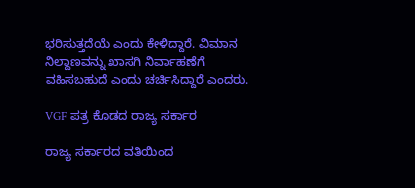ಭರಿಸುತ್ತದೆಯೆ ಎಂದು ಕೇಳಿದ್ದಾರೆ. ವಿಮಾನ ನಿಲ್ದಾಣವನ್ನು ಖಾಸಗಿ ನಿರ್ವಾಹಣೆಗೆ ವಹಿಸಬಹುದೆ ಎಂದು ಚರ್ಚಿಸಿದ್ದಾರೆ ಎಂದರು.

VGF ಪತ್ರ ಕೊಡದ ರಾಜ್ಯ ಸರ್ಕಾರ

ರಾಜ್ಯ ಸರ್ಕಾರದ ವತಿಯಿಂದ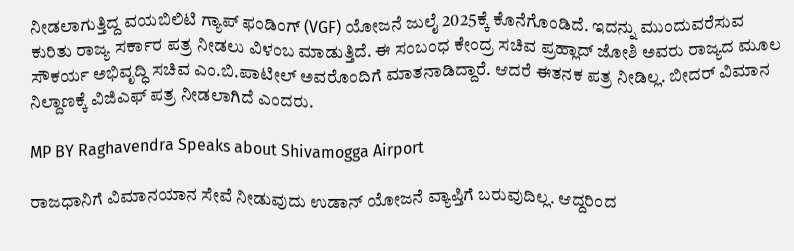ನೀಡಲಾಗುತ್ತಿದ್ದ ವಯಬಿಲಿಟಿ ಗ್ಯಾಪ್ ಫಂಡಿಂಗ್ (VGF) ಯೋಜನೆ ಜುಲೈ 2025ಕ್ಕೆ ಕೊನೆಗೊಂಡಿದೆ. ಇದನ್ನು ಮುಂದುವರೆಸುವ ಕುರಿತು ರಾಜ್ಯ ಸರ್ಕಾರ ಪತ್ರ ನೀಡಲು ವಿಳಂಬ ಮಾಡುತ್ತಿದೆ. ಈ ಸಂಬಂಧ ಕೇಂದ್ರ ಸಚಿವ ಪ್ರಹ್ಲಾದ್‌ ಜೋಶಿ ಅವರು ರಾಜ್ಯದ ಮೂಲ ಸೌಕರ್ಯ ಅಭಿವೃದ್ಧಿ ಸಚಿವ ಎಂ.ಬಿ.ಪಾಟೀಲ್‌ ಅವರೊಂದಿಗೆ ಮಾತನಾಡಿದ್ದಾರೆ. ಆದರೆ ಈತನಕ ಪತ್ರ ನೀಡಿಲ್ಲ. ಬೀದರ್‌ ವಿಮಾನ ನಿಲ್ದಾಣಕ್ಕೆ ವಿಜಿಎಫ್‌ ಪತ್ರ ನೀಡಲಾಗಿದೆ ಎಂದರು.

MP BY Raghavendra Speaks about Shivamogga Airport

ರಾಜಧಾನಿಗೆ ವಿಮಾನಯಾನ ಸೇವೆ ನೀಡುವುದು ಉಡಾನ್‌ ಯೋಜನೆ ವ್ಯಾಪ್ತಿಗೆ ಬರುವುದಿಲ್ಲ. ಆದ್ದರಿಂದ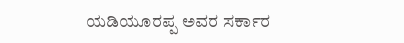ಯಡಿಯೂರಪ್ಪ ಅವರ ಸರ್ಕಾರ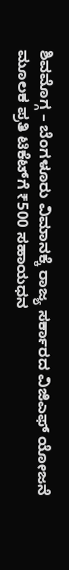ಶಿವಮೊಗ್ಗ – ಬೆಂಗಳೂರು ವಿಮಾನಕ್ಕೆ ರಾಜ್ಯ ಸರ್ಕಾರದ ವಿಜಿಎಫ್‌ ಯೋಜನೆ ಮೂಲಕ ಪ್ರತಿ ಟಿಕೆಟ್‌ಗೆ ₹500 ಸಹಾಯಧನ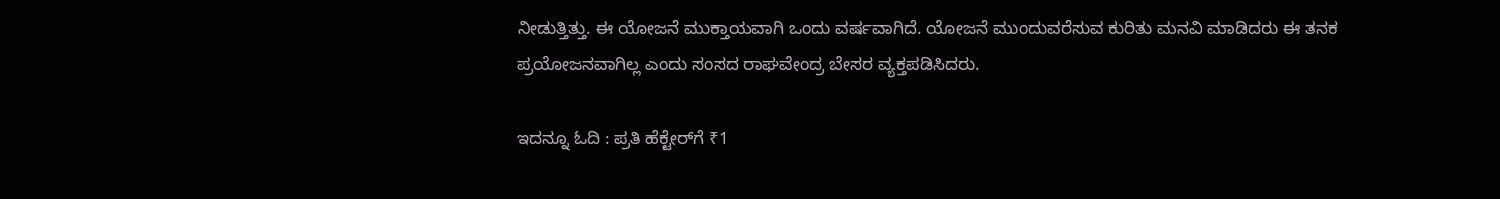ನೀಡುತ್ತಿತ್ತು. ಈ ಯೋಜನೆ ಮುಕ್ತಾಯವಾಗಿ ಒಂದು ವರ್ಷವಾಗಿದೆ. ಯೋಜನೆ ಮುಂದುವರೆಸುವ ಕುರಿತು ಮನವಿ ಮಾಡಿದರು ಈ ತನಕ ಪ್ರಯೋಜನವಾಗಿಲ್ಲ ಎಂದು ಸಂಸದ ರಾಘವೇಂದ್ರ ಬೇಸರ ವ್ಯಕ್ತಪಡಿಸಿದರು.

ಇದನ್ನೂ ಓದಿ : ಪ್ರತಿ ಹೆಕ್ಟೇರ್‌ಗೆ ₹1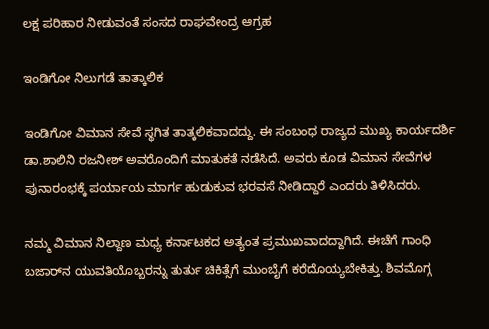ಲಕ್ಷ ಪರಿಹಾರ ನೀಡುವಂತೆ ಸಂಸದ ರಾಘವೇಂದ್ರ ಆಗ್ರಹ

ಇಂಡಿಗೋ ನಿಲುಗಡೆ ತಾತ್ಕಾಲಿಕ

ಇಂಡಿಗೋ ವಿಮಾನ ಸೇವೆ ಸ್ಥಗಿತ ತಾತ್ಕಲಿಕವಾದದ್ದು. ಈ ಸಂಬಂಧ ರಾಜ್ಯದ ಮುಖ್ಯ ಕಾರ್ಯದರ್ಶಿ ಡಾ.ಶಾಲಿನಿ ರಜನೀಶ್ ಅವರೊಂದಿಗೆ ಮಾತುಕತೆ ನಡೆಸಿದೆ. ಅವರು ಕೂಡ ವಿಮಾನ ಸೇವೆಗಳ ಪುನಾರಂಭಕ್ಕೆ ಪರ್ಯಾಯ ಮಾರ್ಗ ಹುಡುಕುವ ಭರವಸೆ ನೀಡಿದ್ದಾರೆ ಎಂದರು ತಿಳಿಸಿದರು.

ನಮ್ಮ ವಿಮಾನ ನಿಲ್ದಾಣ ಮಧ್ಯ ಕರ್ನಾಟಕದ ಅತ್ಯಂತ ಪ್ರಮುಖವಾದದ್ದಾಗಿದೆ. ಈಚೆಗೆ ಗಾಂಧಿ ಬಜಾರ್‌ನ ಯುವತಿಯೊಬ್ಬರನ್ನು ತುರ್ತು ಚಿಕಿತ್ಸೆಗೆ ಮುಂಬೈಗೆ ಕರೆದೊಯ್ಯಬೇಕಿತ್ತು. ಶಿವಮೊಗ್ಗ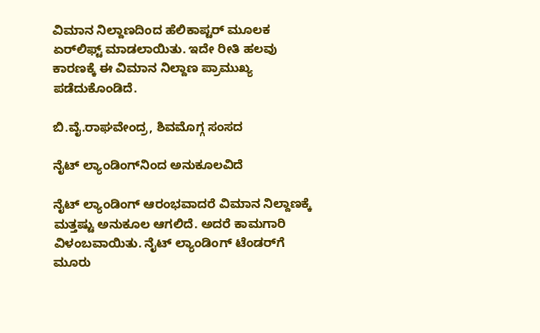ವಿಮಾನ ನಿಲ್ದಾಣದಿಂದ ಹೆಲಿಕಾಪ್ಟರ್‌ ಮೂಲಕ ಏರ್‌ಲಿಫ್ಟ್‌ ಮಾಡಲಾಯಿತು. ಇದೇ ರೀತಿ ಹಲವು ಕಾರಣಕ್ಕೆ ಈ ವಿಮಾನ ನಿಲ್ದಾಣ ಪ್ರಾಮುಖ್ಯ ಪಡೆದುಕೊಂಡಿದೆ.

ಬಿ.ವೈ.ರಾಘವೇಂದ್ರ, ಶಿವಮೊಗ್ಗ ಸಂಸದ

ನೈಟ್‌ ಲ್ಯಾಂಡಿಂಗ್‌ನಿಂದ ಅನುಕೂಲವಿದೆ

ನೈಟ್‌ ಲ್ಯಾಂಡಿಂಗ್‌ ಆರಂಭವಾದರೆ ವಿಮಾನ ನಿಲ್ದಾಣಕ್ಕೆ ಮತ್ತಷ್ಟು ಅನುಕೂಲ ಆಗಲಿದೆ. ಅದರೆ ಕಾಮಗಾರಿ ವಿಳಂಬವಾಯಿತು. ನೈಟ್‌ ಲ್ಯಾಂಡಿಂಗ್‌ ಟೆಂಡರ್‌ಗೆ ಮೂರು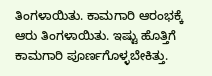ತಿಂಗಳಾಯಿತು. ಕಾಮಗಾರಿ ಆರಂಭಕ್ಕೆ ಆರು ತಿಂಗಳಾಯಿತು. ಇಷ್ಟು ಹೊತ್ತಿಗೆ ಕಾಮಗಾರಿ ಪೂರ್ಣಗೊಳ್ಳಬೇಕಿತ್ತು.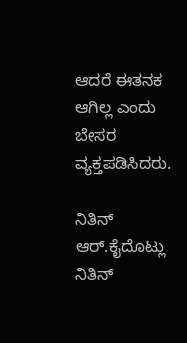ಆದರೆ ಈತನಕ ಆಗಿಲ್ಲ ಎಂದು ಬೇಸರ ವ್ಯಕ್ತಪಡಿಸಿದರು.

ನಿತಿನ್ ಆರ್‌.ಕೈದೊಟ್ಲು
ನಿತಿನ್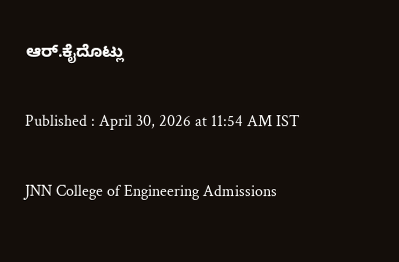ಆರ್‌.ಕೈದೊಟ್ಲು

Published : April 30, 2026 at 11:54 AM IST

JNN College of Engineering Admissions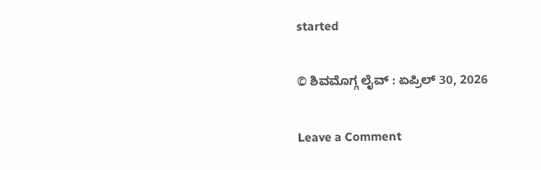started

© ಶಿವಮೊಗ್ಗ ಲೈವ್‌ : ಏಪ್ರಿಲ್ 30, 2026

Leave a Comment